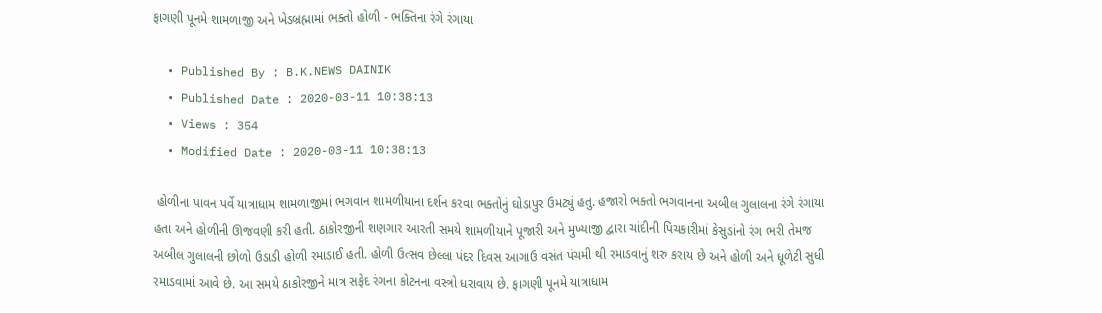ફાગણી પૂનમે શામળાજી અને ખેડબ્રહ્મામાં ભક્તો હોળી - ભક્તિના રંગે રંગાયા

  • Published By : B.K.NEWS DAINIK
  • Published Date : 2020-03-11 10:38:13
  • Views : 354
  • Modified Date : 2020-03-11 10:38:13

 હોળીના પાવન પર્વે યાત્રાધામ શામળાજીમાં ભગવાન શામળીયાના દર્શન કરવા ભક્તોનું ઘોડાપુર ઉમટ્યું હતુ. હજારો ભક્તો ભગવાનના અબીલ ગુલાલના રંગે રંગાયા હતા અને હોળીની ઊજવણી કરી હતી. ઠાકોરજીની શણગાર આરતી સમયે શામળીયાને પૂજારી અને મુખ્યાજી દ્વારા ચાંદીની પિચકારીમાં કેસુડાંનો રંગ ભરી તેમજ અબીલ ગુલાલની છોળો ઉડાડી હોળી રમાડાઈ હતી. હોળી ઉત્સવ છેલ્લા પંદર દિવસ આગાઉ વસંત પંચમી થી રમાડવાનું શરુ કરાય છે અને હોળી અને ધૂળેટી સુધી રમાડવામાં આવે છે. આ સમયે ઠાકોરજીને માત્ર સફેદ રંગના કોટનના વસ્ત્રો ધરાવાય છે. ફાગણી પૂનમે યાત્રાધામ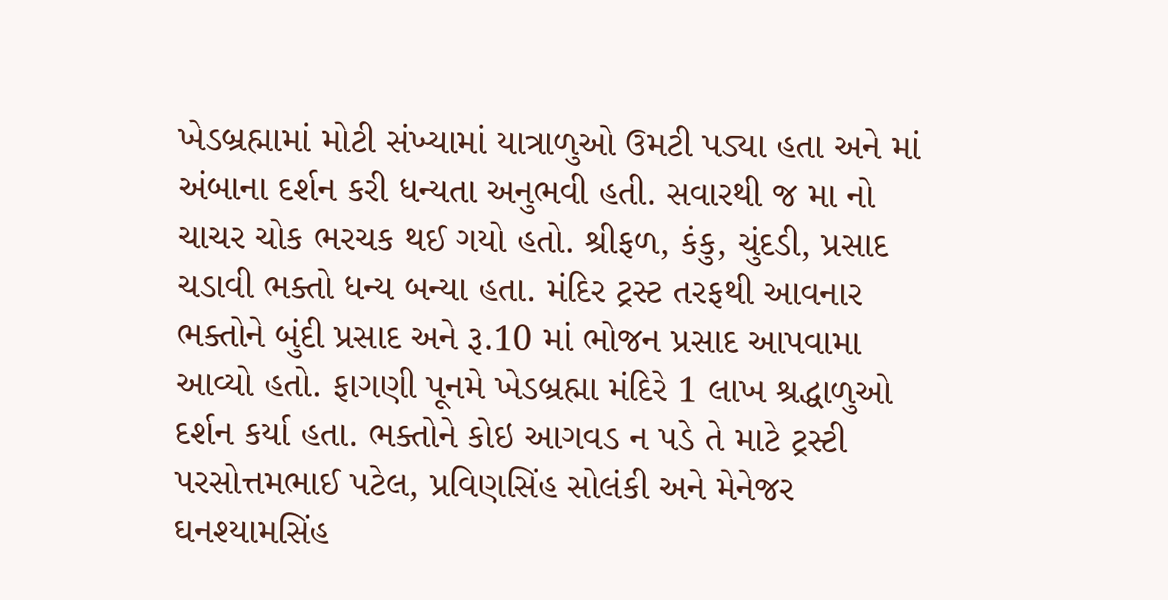ખેડબ્રહ્મામાં મોટી સંખ્યામાં યાત્રાળુઓ ઉમટી પડ્યા હતા અને માં અંબાના દર્શન કરી ધન્યતા અનુભવી હતી. સવારથી જ મા નો ચાચર ચોક ભરચક થઈ ગયો હતો. શ્રીફળ, કંકુ, ચુંદડી, પ્રસાદ ચડાવી ભક્તો ધન્ય બન્યા હતા. મંદિર ટ્રસ્ટ તરફથી આવનાર ભક્તોને બુંદી પ્રસાદ અને રૂ.10 માં ભોજન પ્રસાદ આપવામા આવ્યો હતો. ફાગણી પૂનમે ખેડબ્રહ્મા મંદિરે 1 લાખ શ્રદ્ધાળુઓ દર્શન કર્યા હતા. ભક્તોને કોઇ આગવડ ન પડે તે માટે ટ્રસ્ટી પરસોત્તમભાઈ પટેલ, પ્રવિણસિંહ સોલંકી અને મેનેજર ઘનશ્યામસિંહ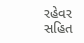રહેવર સહિત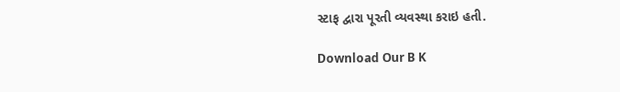સ્ટાફ દ્વારા પૂરતી વ્યવસ્થા કરાઇ હતી.

Download Our B K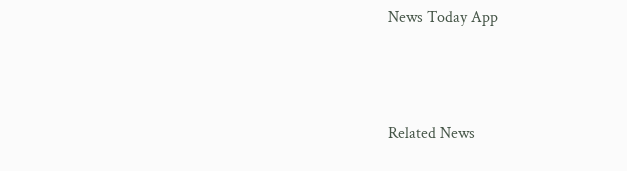News Today App



Related News